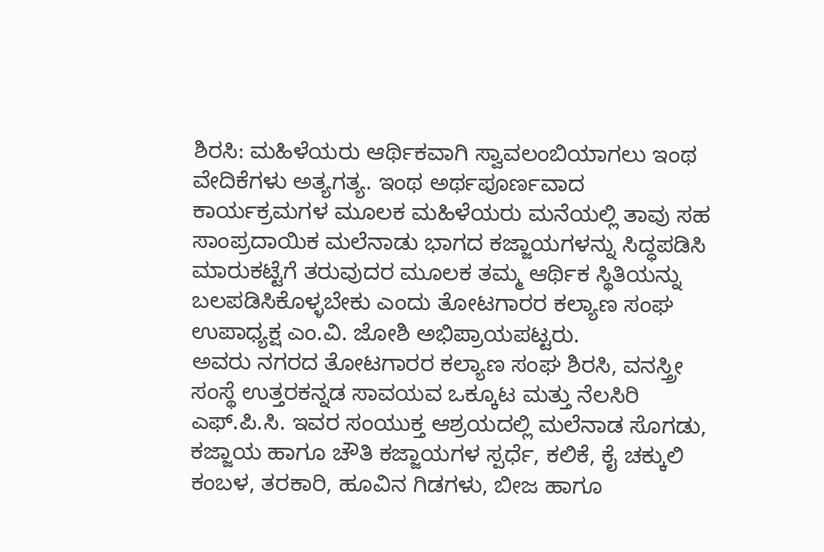ಶಿರಸಿ: ಮಹಿಳೆಯರು ಆರ್ಥಿಕವಾಗಿ ಸ್ವಾವಲಂಬಿಯಾಗಲು ಇಂಥ ವೇದಿಕೆಗಳು ಅತ್ಯಗತ್ಯ. ಇಂಥ ಅರ್ಥಪೂರ್ಣವಾದ ಕಾರ್ಯಕ್ರಮಗಳ ಮೂಲಕ ಮಹಿಳೆಯರು ಮನೆಯಲ್ಲಿ ತಾವು ಸಹ ಸಾಂಪ್ರದಾಯಿಕ ಮಲೆನಾಡು ಭಾಗದ ಕಜ್ಜಾಯಗಳನ್ನು ಸಿದ್ಧಪಡಿಸಿ ಮಾರುಕಟ್ಟೆಗೆ ತರುವುದರ ಮೂಲಕ ತಮ್ಮ ಆರ್ಥಿಕ ಸ್ಥಿತಿಯನ್ನು ಬಲಪಡಿಸಿಕೊಳ್ಳಬೇಕು ಎಂದು ತೋಟಗಾರರ ಕಲ್ಯಾಣ ಸಂಘ ಉಪಾಧ್ಯಕ್ಷ ಎಂ.ವಿ. ಜೋಶಿ ಅಭಿಪ್ರಾಯಪಟ್ಟರು.
ಅವರು ನಗರದ ತೋಟಗಾರರ ಕಲ್ಯಾಣ ಸಂಘ ಶಿರಸಿ, ವನಸ್ತ್ರೀ ಸಂಸ್ಥೆ ಉತ್ತರಕನ್ನಡ ಸಾವಯವ ಒಕ್ಕೂಟ ಮತ್ತು ನೆಲಸಿರಿ ಎಫ್.ಪಿ.ಸಿ. ಇವರ ಸಂಯುಕ್ತ ಆಶ್ರಯದಲ್ಲಿ ಮಲೆನಾಡ ಸೊಗಡು, ಕಜ್ಜಾಯ ಹಾಗೂ ಚೌತಿ ಕಜ್ಜಾಯಗಳ ಸ್ಪರ್ಧೆ, ಕಲಿಕೆ, ಕೈ ಚಕ್ಕುಲಿ ಕಂಬಳ, ತರಕಾರಿ, ಹೂವಿನ ಗಿಡಗಳು, ಬೀಜ ಹಾಗೂ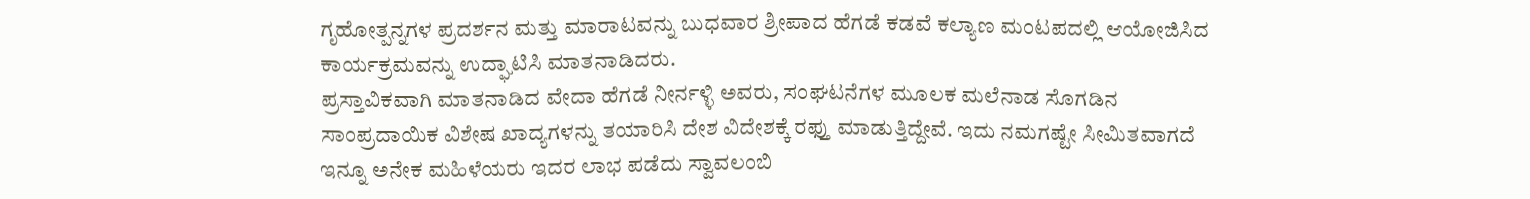ಗೃಹೋತ್ಪನ್ನಗಳ ಪ್ರದರ್ಶನ ಮತ್ತು ಮಾರಾಟವನ್ನು ಬುಧವಾರ ಶ್ರೀಪಾದ ಹೆಗಡೆ ಕಡವೆ ಕಲ್ಯಾಣ ಮಂಟಪದಲ್ಲಿ ಆಯೋಜಿಸಿದ ಕಾರ್ಯಕ್ರಮವನ್ನು ಉದ್ಘಾಟಿಸಿ ಮಾತನಾಡಿದರು.
ಪ್ರಸ್ತಾವಿಕವಾಗಿ ಮಾತನಾಡಿದ ವೇದಾ ಹೆಗಡೆ ನೀರ್ನಳ್ಳಿ ಅವರು, ಸಂಘಟನೆಗಳ ಮೂಲಕ ಮಲೆನಾಡ ಸೊಗಡಿನ ಸಾಂಪ್ರದಾಯಿಕ ವಿಶೇಷ ಖಾದ್ಯಗಳನ್ನು ತಯಾರಿಸಿ ದೇಶ ವಿದೇಶಕ್ಕೆ ರಫ್ತು ಮಾಡುತ್ತಿದ್ದೇವೆ. ಇದು ನಮಗಷ್ಟೇ ಸೀಮಿತವಾಗದೆ ಇನ್ನೂ ಅನೇಕ ಮಹಿಳೆಯರು ಇದರ ಲಾಭ ಪಡೆದು ಸ್ವಾವಲಂಬಿ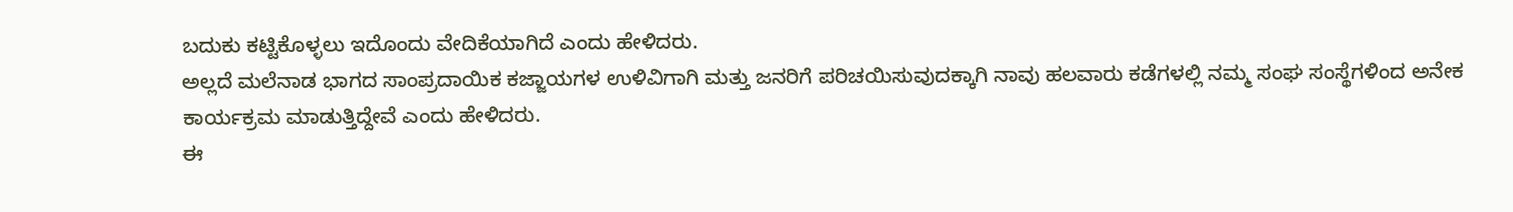ಬದುಕು ಕಟ್ಟಿಕೊಳ್ಳಲು ಇದೊಂದು ವೇದಿಕೆಯಾಗಿದೆ ಎಂದು ಹೇಳಿದರು.
ಅಲ್ಲದೆ ಮಲೆನಾಡ ಭಾಗದ ಸಾಂಪ್ರದಾಯಿಕ ಕಜ್ಜಾಯಗಳ ಉಳಿವಿಗಾಗಿ ಮತ್ತು ಜನರಿಗೆ ಪರಿಚಯಿಸುವುದಕ್ಕಾಗಿ ನಾವು ಹಲವಾರು ಕಡೆಗಳಲ್ಲಿ ನಮ್ಮ ಸಂಘ ಸಂಸ್ಥೆಗಳಿಂದ ಅನೇಕ ಕಾರ್ಯಕ್ರಮ ಮಾಡುತ್ತಿದ್ದೇವೆ ಎಂದು ಹೇಳಿದರು.
ಈ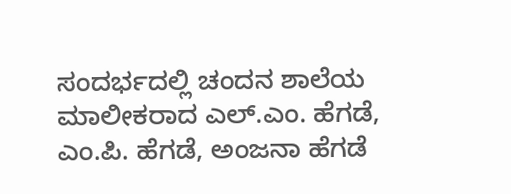ಸಂದರ್ಭದಲ್ಲಿ ಚಂದನ ಶಾಲೆಯ ಮಾಲೀಕರಾದ ಎಲ್.ಎಂ. ಹೆಗಡೆ, ಎಂ.ಪಿ. ಹೆಗಡೆ, ಅಂಜನಾ ಹೆಗಡೆ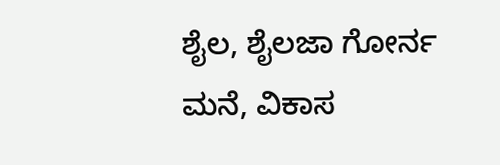ಶೈಲ, ಶೈಲಜಾ ಗೋರ್ನ ಮನೆ, ವಿಕಾಸ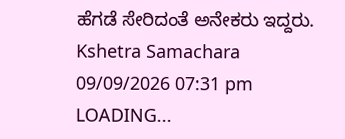ಹೆಗಡೆ ಸೇರಿದಂತೆ ಅನೇಕರು ಇದ್ದರು.
Kshetra Samachara
09/09/2026 07:31 pm
LOADING...